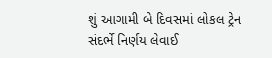શું આગામી બે દિવસમાં લોકલ ટ્રેન સંદર્ભે નિર્ણય લેવાઈ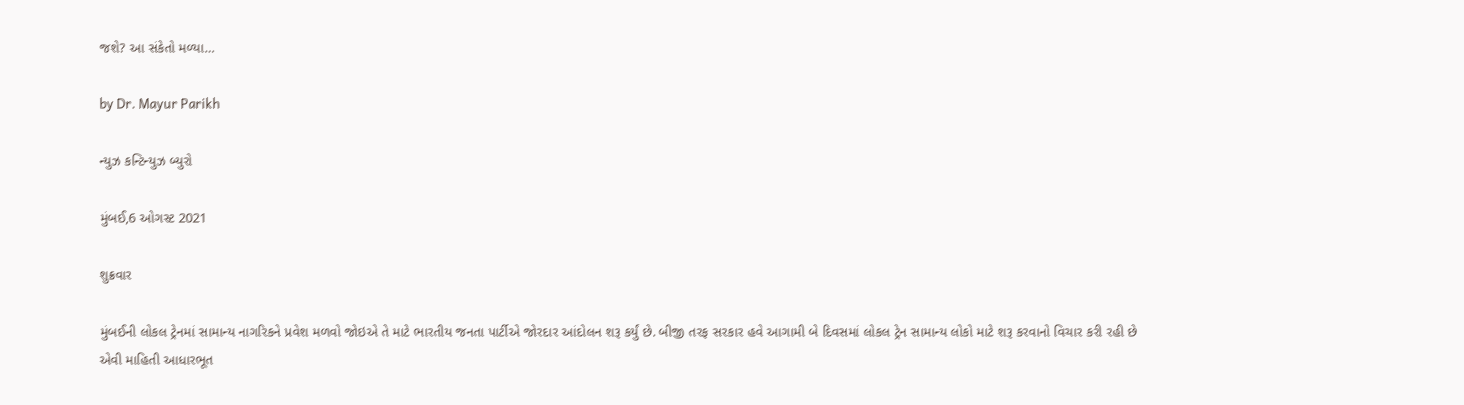જશે? આ સંકેતો મળ્યા…

by Dr. Mayur Parikh

ન્યુઝ કન્ટિન્યુઝ બ્યુરો

મુંબઈ,6 ઓગસ્ટ 2021

શુક્રવાર

મુંબઈની લોકલ ટ્રેનમાં સામાન્ય નાગરિકને પ્રવેશ મળવો જોઇએ તે માટે ભારતીય જનતા પાર્ટીએ જોરદાર આંદોલન શરૂ કર્યું છે. બીજી તરફ સરકાર હવે આગામી બે દિવસમાં લોકલ ટ્રેન સામાન્ય લોકો માટે શરૂ કરવાનો વિચાર કરી રહી છે એવી માહિતી આધારભૂત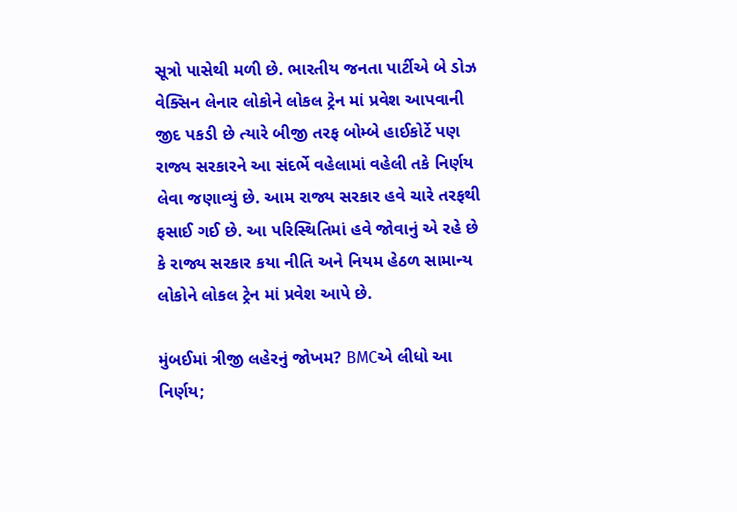સૂત્રો પાસેથી મળી છે. ભારતીય જનતા પાર્ટીએ બે ડોઝ વેક્સિન લેનાર લોકોને લોકલ ટ્રેન માં પ્રવેશ આપવાની જીદ પકડી છે ત્યારે બીજી તરફ બોમ્બે હાઈકોર્ટે પણ રાજ્ય સરકારને આ સંદર્ભે વહેલામાં વહેલી તકે નિર્ણય લેવા જણાવ્યું છે. આમ રાજ્ય સરકાર હવે ચારે તરફથી ફસાઈ ગઈ છે. આ પરિસ્થિતિમાં હવે જોવાનું એ રહે છે કે રાજ્ય સરકાર કયા નીતિ અને નિયમ હેઠળ સામાન્ય લોકોને લોકલ ટ્રેન માં પ્રવેશ આપે છે.

મુંબઈમાં ત્રીજી લહેરનું જોખમ? BMCએ લીધો આ નિર્ણય;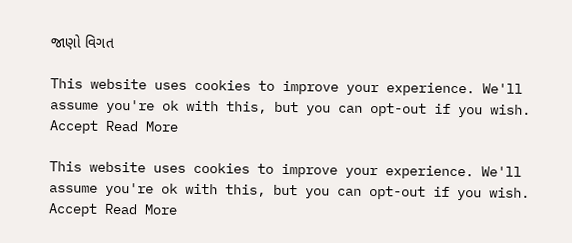જાણો વિગત

This website uses cookies to improve your experience. We'll assume you're ok with this, but you can opt-out if you wish. Accept Read More

This website uses cookies to improve your experience. We'll assume you're ok with this, but you can opt-out if you wish. Accept Read More